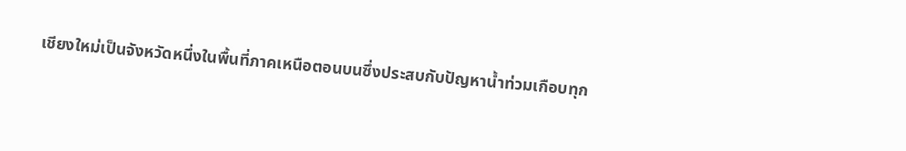เชียงใหม่เป็นจังหวัดหนึ่งในพื้นที่ภาคเหนือตอนบนซึ่งประสบกับปัญหาน้ำท่วมเกือบทุก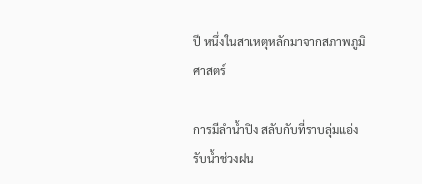ปี หนึ่งในสาเหตุหลักมาจากสภาพภูมิศาสตร์

การมีลำน้ำปิง สลับกับที่ราบลุ่มแอ่งรับน้ำช่วงฝน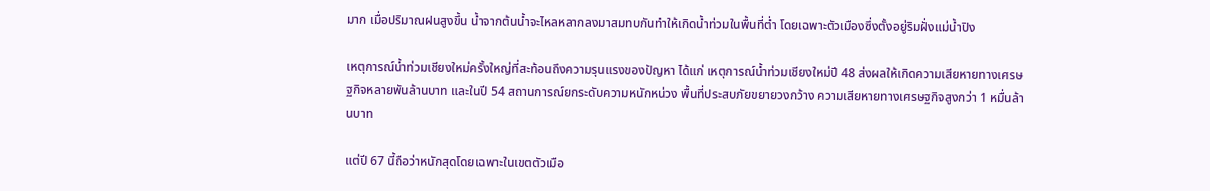มาก เมื่อปริมาณฝนสูงขึ้น น้ำจากต้นน้ำจะไหลหลากลงมาสมทบกันทำให้เกิดน้ำท่วมในพื้นที่ต่ำ โดยเฉพาะตัวเมืองซึ่งตั้งอยู่ริมฝั่งแม่น้ำปิง

เหตุการณ์น้ำท่วมเชียงใหม่ครั้งใหญ่ที่สะท้อนถึงความรุนแรงของปัญหา ได้แก่ เหตุการณ์น้ำท่วมเชียงใหม่ปี 48 ส่งผลให้เกิดความเสียหายทางเศรษฐกิจหลายพันล้านบาท และในปี 54 สถานการณ์ยกระดับความหนักหน่วง พื้นที่ประสบภัยขยายวงกว้าง ความเสียหายทางเศรษฐกิจสูงกว่า 1 หมื่นล้านบาท

แต่ปี 67 นี้ถือว่าหนักสุดโดยเฉพาะในเขตตัวเมือ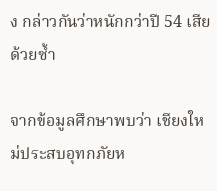ง กล่าวกันว่าหนักกว่าปี 54 เสียด้วยซ้ำ

จากข้อมูลศึกษาพบว่า เชียงใหม่ประสบอุทกภัยห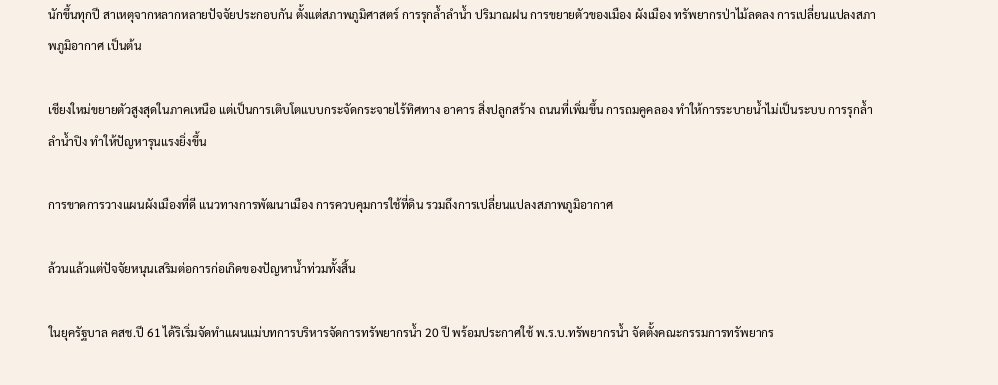นักขึ้นทุกปี สาเหตุจากหลากหลายปัจจัยประกอบกัน ตั้งแต่สภาพภูมิศาสตร์ การรุกล้ำลำน้ำ ปริมาณฝน การขยายตัวของเมือง ผังเมือง ทรัพยากรป่าไม้ลดลง การเปลี่ยนแปลงสภาพภูมิอากาศ เป็นต้น

เชียงใหม่ขยายตัวสูงสุดในภาคเหนือ แต่เป็นการเติบโตแบบกระจัดกระจายไร้ทิศทาง อาคาร สิ่งปลูกสร้าง ถนนที่เพิ่มขึ้น การถมคูคลอง ทำให้การระบายน้ำไม่เป็นระบบ การรุกล้ำลำน้ำปิง ทำให้ปัญหารุนแรงยิ่งขึ้น

การขาดการวางแผนผังเมืองที่ดี แนวทางการพัฒนาเมือง การควบคุมการใช้ที่ดิน รวมถึงการเปลี่ยนแปลงสภาพภูมิอากาศ

ล้วนแล้วแต่ปัจจัยหนุนเสริมต่อการก่อเกิดของปัญหาน้ำท่วมทั้งสิ้น

ในยุครัฐบาล คสช.ปี 61 ได้ริเริ่มจัดทำแผนแม่บทการบริหารจัดการทรัพยากรน้ำ 20 ปี พร้อมประกาศใช้ พ.ร.บ.ทรัพยากรน้ำ จัดตั้งคณะกรรมการทรัพยากร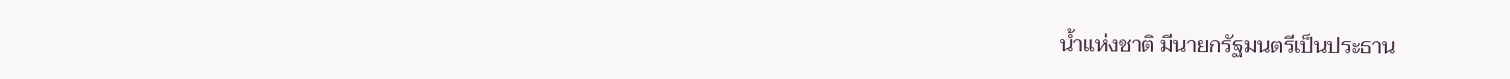น้ำแห่งชาติ มีนายกรัฐมนตรีเป็นประธาน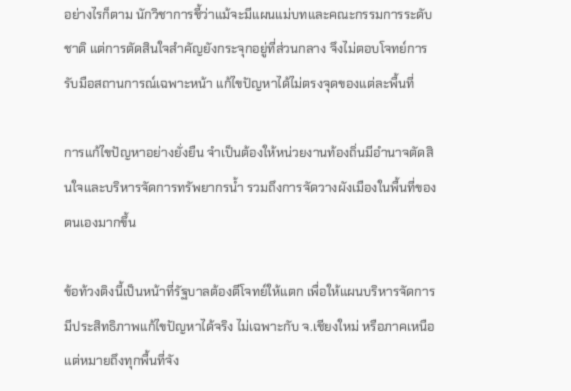อย่างไรก็ตาม นักวิชาการชี้ว่าแม้จะมีแผนแม่บทและคณะกรรมการระดับชาติ แต่การตัดสินใจสำคัญยังกระจุกอยู่ที่ส่วนกลาง จึงไม่ตอบโจทย์การรับมือสถานการณ์เฉพาะหน้า แก้ไขปัญหาได้ไม่ตรงจุดของแต่ละพื้นที่

การแก้ไขปัญหาอย่างยั่งยืน จำเป็นต้องให้หน่วยงานท้องถิ่นมีอำนาจตัดสินใจและบริหารจัดการทรัพยากรน้ำ รวมถึงการจัดวางผังเมืองในพื้นที่ของตนเองมากขึ้น

ข้อท้วงติงนี้เป็นหน้าที่รัฐบาลต้องตีโจทย์ให้แตก เพื่อให้แผนบริหารจัดการมีประสิทธิภาพแก้ไขปัญหาได้จริง ไม่เฉพาะกับ จ.เชียงใหม่ หรือภาคเหนือ แต่หมายถึงทุกพื้นที่จัง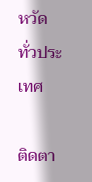หวัดทั่วประเทศ

ติดตา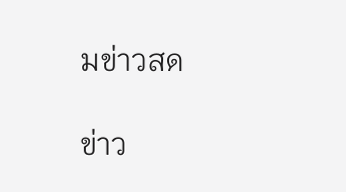มข่าวสด

ข่าว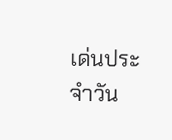เด่นประจำวัน